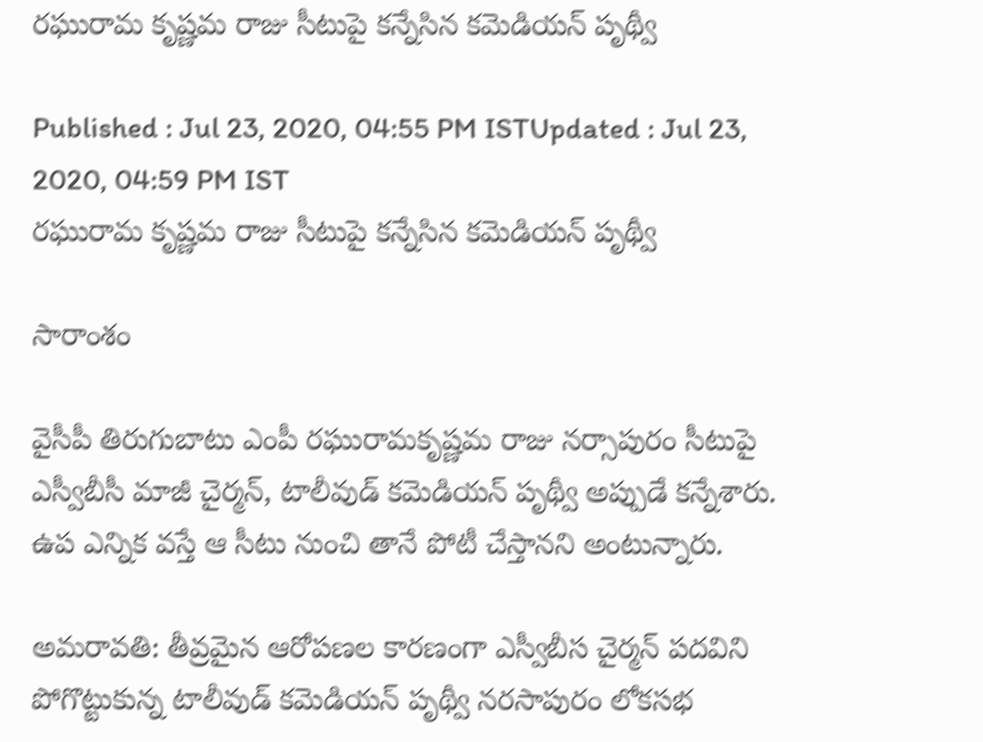రఘురామ కృష్ణమ రాజు సీటుపై కన్నేసిన కమెడియన్ పృథ్వీ

Published : Jul 23, 2020, 04:55 PM ISTUpdated : Jul 23, 2020, 04:59 PM IST
రఘురామ కృష్ణమ రాజు సీటుపై కన్నేసిన కమెడియన్ పృథ్వీ

సారాంశం

వైసీపీ తిరుగుబాటు ఎంపీ రఘురామకృష్ణమ రాజు నర్సాపురం సీటుపై ఎస్వీబీసీ మాజీ చైర్మన్, టాలీవుడ్ కమెడియన్ పృథ్వీ అప్పుడే కన్నేశారు. ఉప ఎన్నిక వస్తే ఆ సీటు నుంచి తానే పోటీ చేస్తానని అంటున్నారు.

అమరావతి: తీవ్రమైన ఆరోపణల కారణంగా ఎస్వీబీస చైర్మన్ పదవిని పోగొట్టుకున్న టాలీవుడ్ కమెడియన్ పృథ్వీ నరసాపురం లోకసభ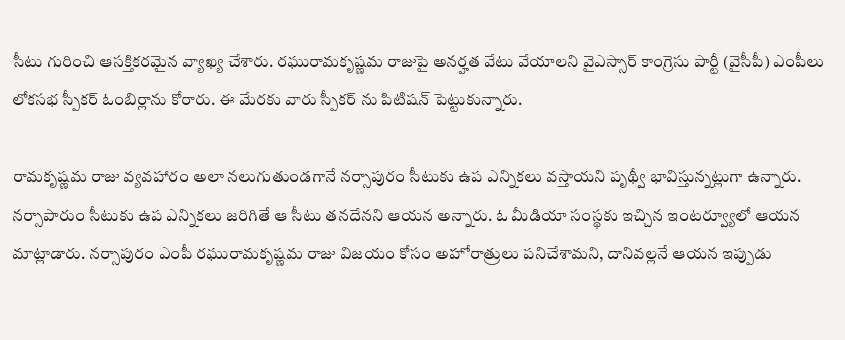సీటు గురించి ఆసక్తికరమైన వ్యాఖ్య చేశారు. రఘురామకృష్ణమ రాజుపై అనర్హత వేటు వేయాలని వైఎస్సార్ కాంగ్రెసు పార్టీ (వైసీపీ) ఎంపీలు లోకసభ స్పీకర్ ఓంబిర్లాను కోరారు. ఈ మేరకు వారు స్పీకర్ ను పిటిషన్ పెట్టుకున్నారు.

రామకృష్ణమ రాజు వ్యవహారం అలా నలుగుతుండగానే నర్సాపురం సీటుకు ఉప ఎన్నికలు వస్తాయని పృథ్వీ భావిస్తున్నట్లుగా ఉన్నారు. నర్సాపారుం సీటుకు ఉప ఎన్నికలు జరిగితే ఆ సీటు తనదేనని ఆయన అన్నారు. ఓ మీడియా సంస్థకు ఇచ్చిన ఇంటర్వ్యూలో ఆయన మాట్లాడారు. నర్సాపురం ఎంపీ రఘురామకృష్ణమ రాజు విజయం కోసం అహోరాత్రులు పనిచేశామని, దానివల్లనే ఆయన ఇప్పుడు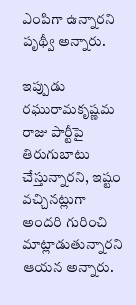ఎంపిగా ఉన్నారని పృథ్వీ అన్నారు.

ఇప్పుడు రఘురామకృష్ణమ రాజు పార్టీపై తిరుగుబాటు చేస్తున్నారని, ఇష్టం వచ్చినట్లుగా అందరి గురించి మాట్లాడుతున్నారని ఆయన అన్నారు.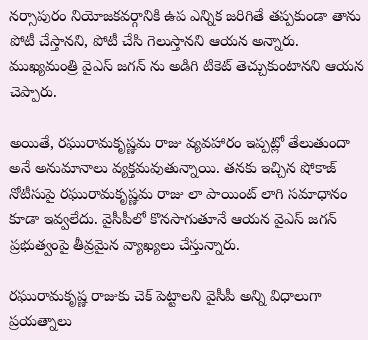నర్సాపురం నియోజకవర్గానికి ఉప ఎన్నిక జరిగితే తప్పకుండా తాను పోటీ చేస్తానని, పోటీ చేసి గెలుస్తానని ఆయన అన్నారు. ముఖ్యమంత్రి వైఎస్ జగన్ ను అడిగి టికెట్ తెచ్చుకుంటానని ఆయన చెప్పారు.

అయితే, రఘురామకృష్ణమ రాజు వ్యవహారం ఇప్పట్లో తేలుతుందా అనే అనుమానాలు వ్యక్తమవుతున్నాయి. తనకు ఇచ్చిన షోకాజ్ నోటీసుపై రఘురామకృష్ణమ రాజు లా పాయింట్ లాగి సమాధానం కూడా ఇవ్వలేదు. వైసీపీలో కొనసాగుతూనే ఆయన వైఎస్ జగన్ ప్రభుత్వంపై తీవ్రమైన వ్యాఖ్యలు చేస్తున్నారు.

రఘురామకృష్ణ రాజుకు చెక్ పెట్టాలని వైసీపీ అన్ని విధాలుగా ప్రయత్నాలు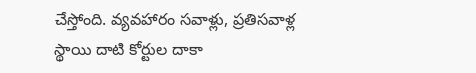చేస్తోంది. వ్యవహారం సవాళ్లు, ప్రతిసవాళ్ల స్థాయి దాటి కోర్టుల దాకా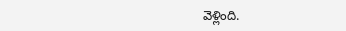వెళ్లింది.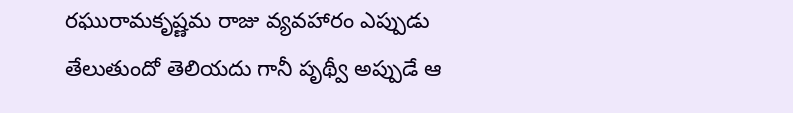రఘురామకృష్ణమ రాజు వ్యవహారం ఎప్పుడు తేలుతుందో తెలియదు గానీ పృథ్వీ అప్పుడే ఆ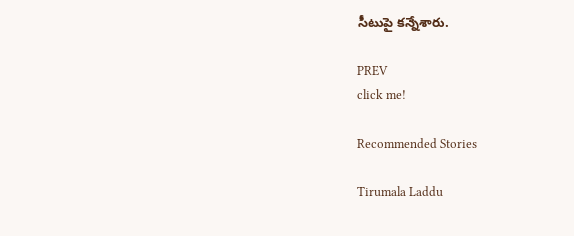సీటుపై కన్నేశారు.

PREV
click me!

Recommended Stories

Tirumala Laddu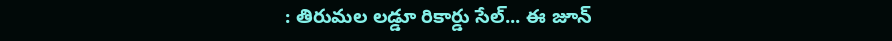: తిరుమల లడ్డూ రికార్డు సేల్... ఈ జూన్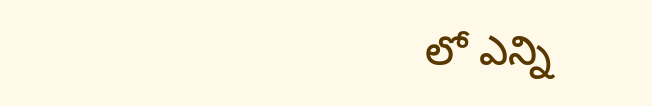లో ఎన్ని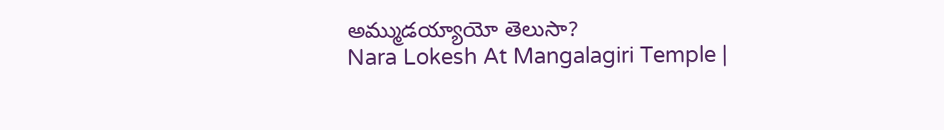అమ్ముడయ్యాయో తెలుసా?
Nara Lokesh At Mangalagiri Temple |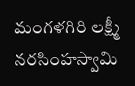మంగళగిరి లక్ష్మీ నరసింహస్వామి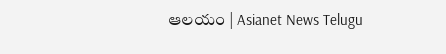ఆలయం | Asianet News Telugu